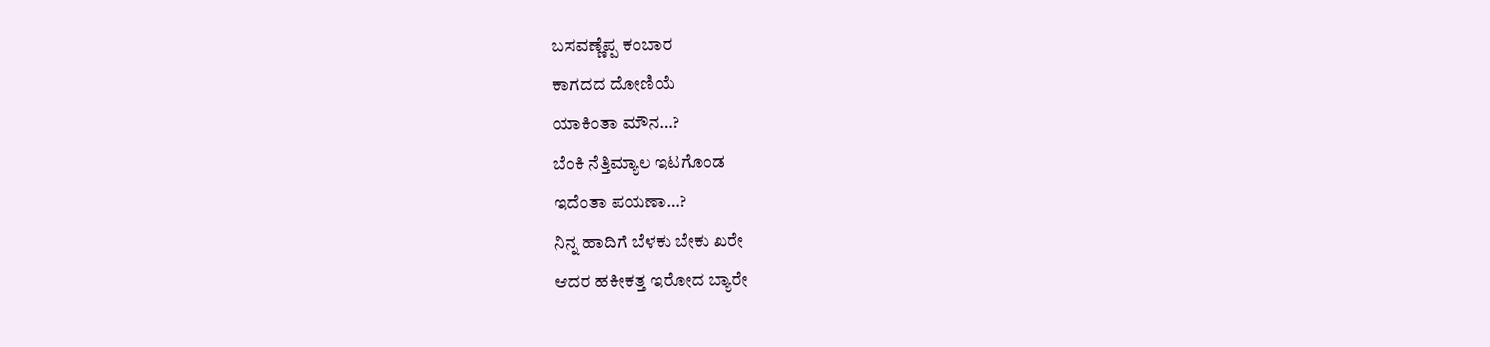ಬಸವಣ್ಣೆಪ್ಪ ಕಂಬಾರ
ಕಾಗದದ ದೋಣಿಯೆ
ಯಾಕಿಂತಾ ಮೌನ…?
ಬೆಂಕಿ ನೆತ್ತಿಮ್ಯಾಲ ಇಟಗೊಂಡ
ಇದೆಂತಾ ಪಯಣಾ…?
ನಿನ್ನ ಹಾದಿಗೆ ಬೆಳಕು ಬೇಕು ಖರೇ
ಆದರ ಹಕೀಕತ್ತ ಇರೋದ ಬ್ಯಾರೇ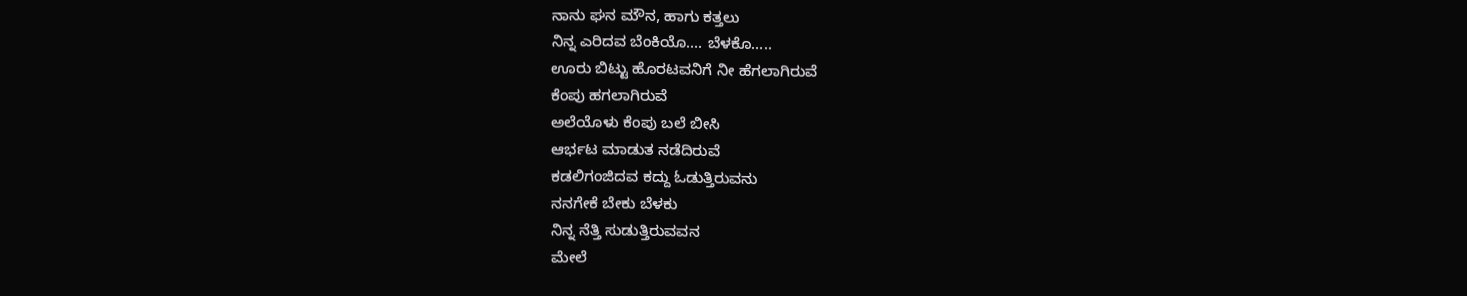ನಾನು ಘನ ಮೌನ, ಹಾಗು ಕತ್ತಲು
ನಿನ್ನ ಎರಿದವ ಬೆಂಕಿಯೊ…. ಬೆಳಕೊ…..
ಊರು ಬಿಟ್ಟು ಹೊರಟವನಿಗೆ ನೀ ಹೆಗಲಾಗಿರುವೆ
ಕೆಂಪು ಹಗಲಾಗಿರುವೆ
ಅಲೆಯೊಳು ಕೆಂಪು ಬಲೆ ಬೀಸಿ
ಆರ್ಭಟ ಮಾಡುತ ನಡೆದಿರುವೆ
ಕಡಲಿಗಂಜಿದವ ಕದ್ದು ಓಡುತ್ತಿರುವನು
ನನಗೇಕೆ ಬೇಕು ಬೆಳಕು
ನಿನ್ನ ನೆತ್ತಿ ಸುಡುತ್ತಿರುವವನ
ಮೇಲೆ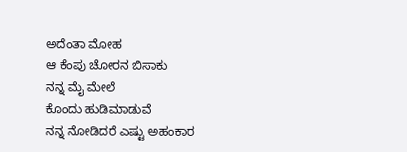ಅದೆಂತಾ ಮೋಹ
ಆ ಕೆಂಪು ಚೋರನ ಬಿಸಾಕು
ನನ್ನ ಮೈ ಮೇಲೆ
ಕೊಂದು ಹುಡಿಮಾಡುವೆ
ನನ್ನ ನೋಡಿದರೆ ಎಷ್ಟು ಅಹಂಕಾರ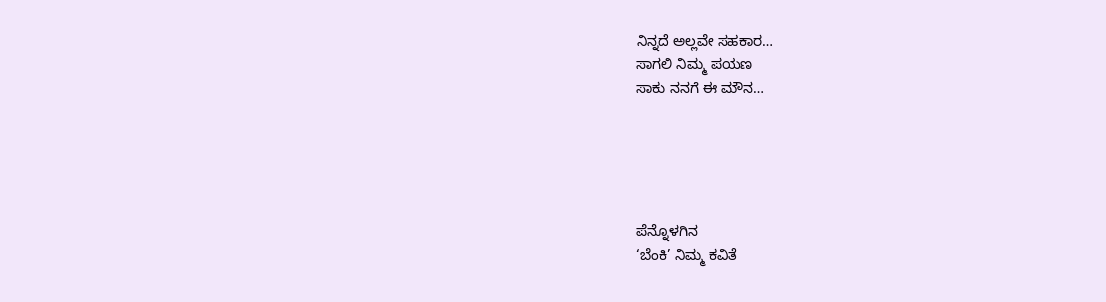ನಿನ್ನದೆ ಅಲ್ಲವೇ ಸಹಕಾರ…
ಸಾಗಲಿ ನಿಮ್ಮ ಪಯಣ
ಸಾಕು ನನಗೆ ಈ ಮೌನ…





ಪೆನ್ನೊಳಗಿನ
‘ಬೆಂಕಿ’ ನಿಮ್ಮ ಕವಿತೆ